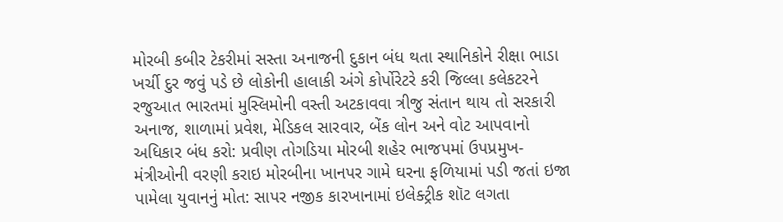મોરબી કબીર ટેકરીમાં સસ્તા અનાજની દુકાન બંધ થતા સ્થાનિકોને રીક્ષા ભાડા ખર્ચી દુર જવું પડે છે લોકોની હાલાકી અંગે કોર્પોરેટરે કરી જિલ્લા કલેકટરને રજુઆત ભારતમાં મુસ્લિમોની વસ્તી અટકાવવા ત્રીજુ સંતાન થાય તો સરકારી અનાજ, શાળામાં પ્રવેશ, મેડિકલ સારવાર, બેંક લોન અને વોટ આપવાનો અધિકાર બંધ કરો: પ્રવીણ તોગડિયા મોરબી શહેર ભાજપમાં ઉપપ્રમુખ-મંત્રીઓની વરણી કરાઇ મોરબીના ખાનપર ગામે ઘરના ફળિયામાં પડી જતાં ઇજા પામેલા યુવાનનું મોત: સાપર નજીક કારખાનામાં ઇલેક્ટ્રીક શૉટ લગતા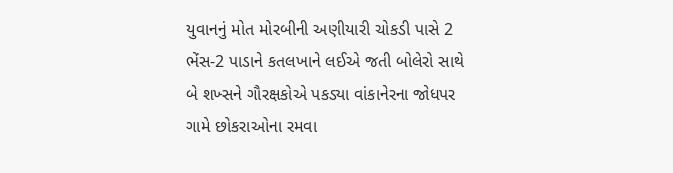યુવાનનું મોત મોરબીની અણીયારી ચોકડી પાસે 2 ભેંસ-2 પાડાને કતલખાને લઈએ જતી બોલેરો સાથે બે શખ્સને ગૌરક્ષકોએ પકડ્યા વાંકાનેરના જોધપર ગામે છોકરાઓના રમવા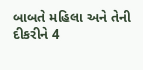બાબતે મહિલા અને તેની દીકરીને 4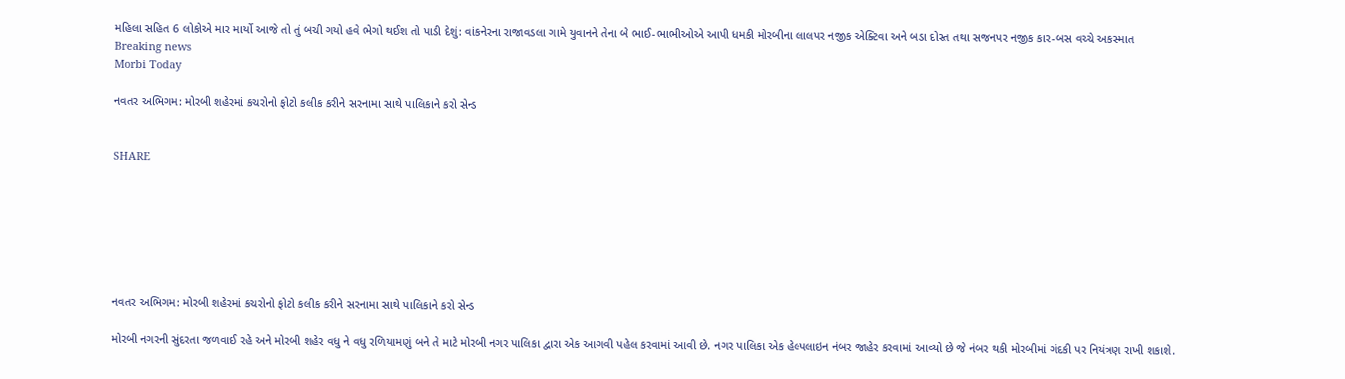મહિલા સહિત 6 લોકોએ માર માર્યો આજે તો તું બચી ગયો હવે ભેગો થઈશ તો પાડી દેશું: વાંકનેરના રાજાવડલા ગામે યુવાનને તેના બે ભાઈ-ભાભીઓએ આપી ધમકી મોરબીના લાલપર નજીક એક્ટિવા અને બડા દોસ્ત તથા સજનપર નજીક કાર-બસ વચ્ચે અકસ્માત
Breaking news
Morbi Today

નવતર અભિગમ: મોરબી શહેરમાં કચરોનો ફોટો કલીક કરીને સરનામા સાથે પાલિકાને કરો સેન્ડ


SHARE







નવતર અભિગમ: મોરબી શહેરમાં કચરોનો ફોટો કલીક કરીને સરનામા સાથે પાલિકાને કરો સેન્ડ

મોરબી નગરની સુંદરતા જળવાઈ રહે અને મોરબી શહેર વધુ ને વધુ રળિયામણું બને તે માટે મોરબી નગર પાલિકા દ્વારા એક આગવી પહેલ કરવામાં આવી છે. નગર પાલિકા એક હેલ્પલાઇન નંબર જાહેર કરવામાં આવ્યો છે જે નંબર થકી મોરબીમાં ગંદકી પર નિયંત્રણ રાખી શકાશે.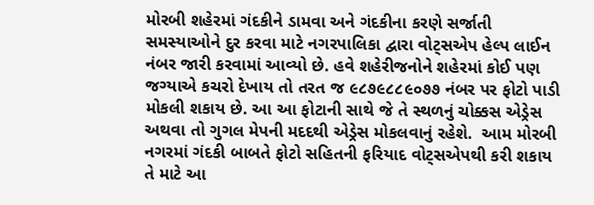મોરબી શહેરમાં ગંદકીને ડામવા અને ગંદકીના કરણે સર્જાતી સમસ્યાઓને દુર કરવા માટે નગરપાલિકા દ્વારા વોટ્સએપ હેલ્પ લાઈન નંબર જારી કરવામાં આવ્યો છે. હવે શહેરીજનોને શહેરમાં કોઈ પણ જગ્યાએ કચરો દેખાય તો તરત જ ૯૮૭૯૮૮૯૦૭૭ નંબર પર ફોટો પાડી મોકલી શકાય છે. આ આ ફોટાની સાથે જે તે સ્થળનું ચોક્કસ એડ્રેસ અથવા તો ગુગલ મેપની મદદથી એડ્રેસ મોકલવાનું રહેશે.  આમ મોરબી નગરમાં ગંદકી બાબતે ફોટો સહિતની ફરિયાદ વોટ્સએપથી કરી શકાય તે માટે આ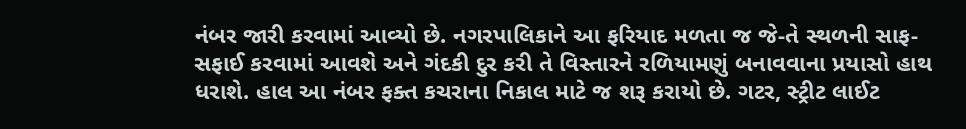નંબર જારી કરવામાં આવ્યો છે. નગરપાલિકાને આ ફરિયાદ મળતા જ જે-તે સ્થળની સાફ-સફાઈ કરવામાં આવશે અને ગંદકી દુર કરી તે વિસ્તારને રળિયામણું બનાવવાના પ્રયાસો હાથ ધરાશે. હાલ આ નંબર ફક્ત કચરાના નિકાલ માટે જ શરૂ કરાયો છે. ગટર, સ્ટ્રીટ લાઈટ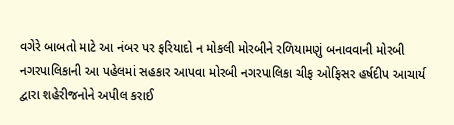વગેરે બાબતો માટે આ નંબર પર ફરિયાદો ન મોકલી મોરબીને રળિયામણું બનાવવાની મોરબી નગરપાલિકાની આ પહેલમાં સહકાર આપવા મોરબી નગરપાલિકા ચીફ ઓફિસર હર્ષદીપ આચાર્ય દ્વારા શહેરીજનોને અપીલ કરાઈ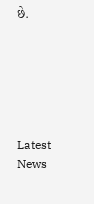છે.






Latest News